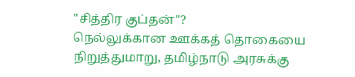"சித்திர குப்தன்"?
நெல்லுக்கான ஊக்கத் தொகையை நிறுத்துமாறு, தமிழ்நாடு அரசுக்கு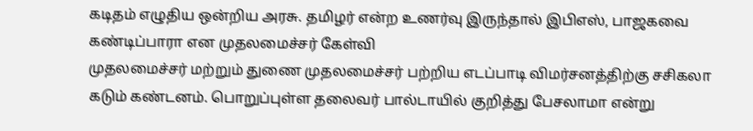கடிதம் எழுதிய ஒன்றிய அரசு. தமிழர் என்ற உணர்வு இருந்தால் இபிஎஸ், பாஜகவை கண்டிப்பாரா என முதலமைச்சர் கேள்வி
முதலமைச்சர் மற்றும் துணை முதலமைச்சர் பற்றிய எடப்பாடி விமர்சனத்திற்கு சசிகலா கடும் கண்டனம். பொறுப்புள்ள தலைவர் பால்டாயில் குறித்து பேசலாமா என்று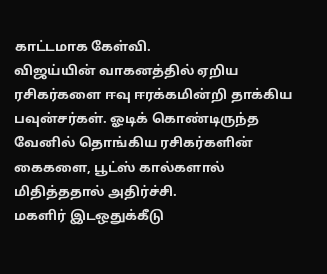காட்டமாக கேள்வி.
விஜய்யின் வாகனத்தில் ஏறிய ரசிகர்களை ஈவு ஈரக்கமின்றி தாக்கிய பவுன்சர்கள். ஓடிக் கொண்டிருந்த வேனில் தொங்கிய ரசிகர்களின் கைகளை, பூட்ஸ் கால்களால் மிதித்ததால் அதிர்ச்சி.
மகளிர் இடஒதுக்கீடு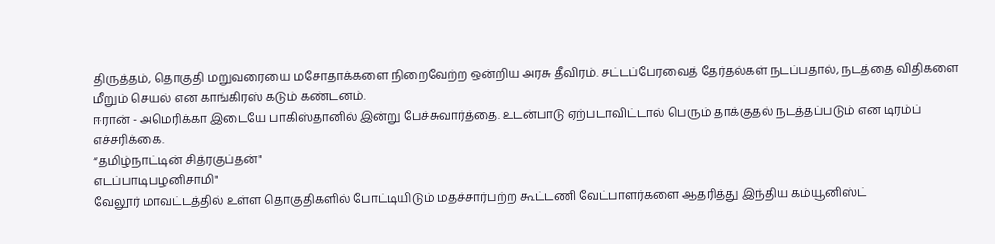திருத்தம், தொகுதி மறுவரையை மசோதாக்களை நிறைவேற்ற ஒன்றிய அரசு தீவிரம். சட்டப்பேரவைத் தேர்தல்கள் நடப்பதால், நடத்தை விதிகளை மீறும் செயல் என காங்கிரஸ் கடும் கண்டனம்.
ஈரான் - அமெரிக்கா இடையே பாகிஸ்தானில் இன்று பேச்சுவார்த்தை. உடன்பாடு ஏற்படாவிட்டால் பெரும் தாக்குதல் நடத்தப்படும் என டிரம்ப் எச்சரிக்கை.
“தமிழ்நாட்டின் சித்ரகுப்தன்"
எடப்பாடிபழனிசாமி"
வேலூர் மாவட்டத்தில் உள்ள தொகுதிகளில் போட்டியிடும் மதச்சார்பற்ற கூட்டணி வேட்பாளர்களை ஆதரித்து இந்திய கம்யூனிஸ்ட்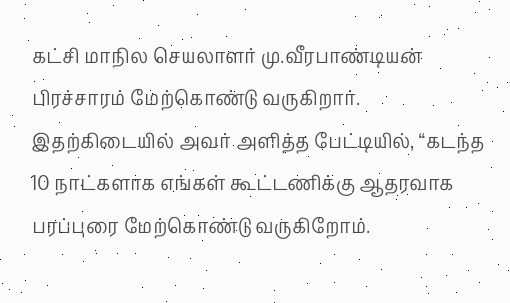கட்சி மாநில செயலாளர் மு.வீரபாண்டியன் பிரச்சாரம் மேற்கொண்டு வருகிறார்.
இதற்கிடையில் அவர் அளித்த பேட்டியில், “கடந்த 10 நாட்களாக எங்கள் கூட்டணிக்கு ஆதரவாக பரப்புரை மேற்கொண்டு வருகிறோம்.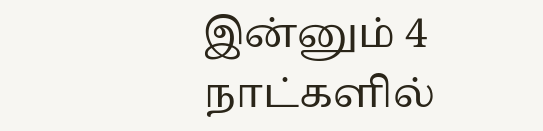இன்னும் 4 நாட்களில்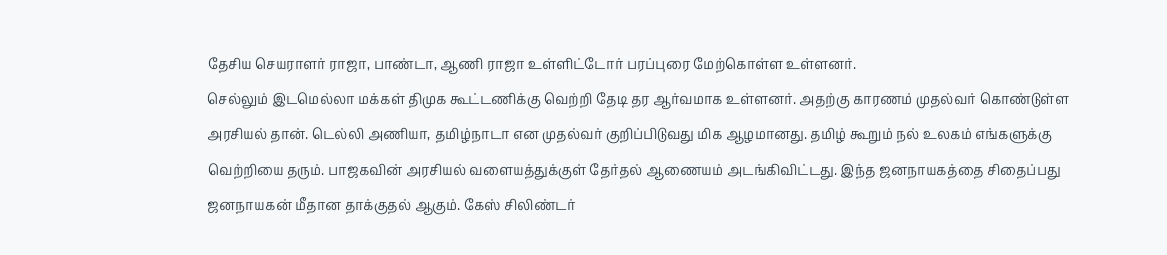தேசிய செயராளர் ராஜா, பாண்டா, ஆணி ராஜா உள்ளிட்டோர் பரப்புரை மேற்கொள்ள உள்ளனர்.
செல்லும் இடமெல்லா மக்கள் திமுக கூட்டணிக்கு வெற்றி தேடி தர ஆர்வமாக உள்ளனர். அதற்கு காரணம் முதல்வர் கொண்டுள்ள அரசியல் தான். டெல்லி அணியா, தமிழ்நாடா என முதல்வர் குறிப்பிடுவது மிக ஆழமானது. தமிழ் கூறும் நல் உலகம் எங்களுக்கு வெற்றியை தரும். பாஜகவின் அரசியல் வளையத்துக்குள் தேர்தல் ஆணையம் அடங்கிவிட்டது. இந்த ஜனநாயகத்தை சிதைப்பது ஜனநாயகன் மீதான தாக்குதல் ஆகும். கேஸ் சிலிண்டர்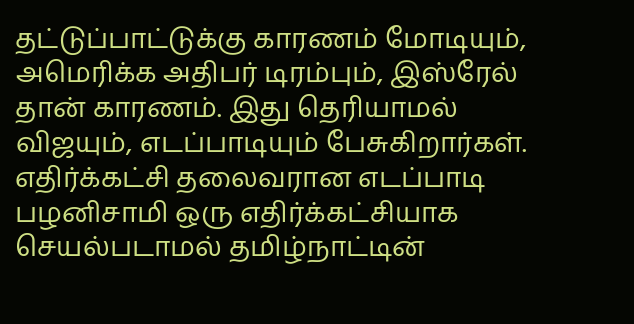தட்டுப்பாட்டுக்கு காரணம் மோடியும், அமெரிக்க அதிபர் டிரம்பும், இஸ்ரேல் தான் காரணம். இது தெரியாமல் விஜயும், எடப்பாடியும் பேசுகிறார்கள்.
எதிர்க்கட்சி தலைவரான எடப்பாடி பழனிசாமி ஒரு எதிர்க்கட்சியாக செயல்படாமல் தமிழ்நாட்டின்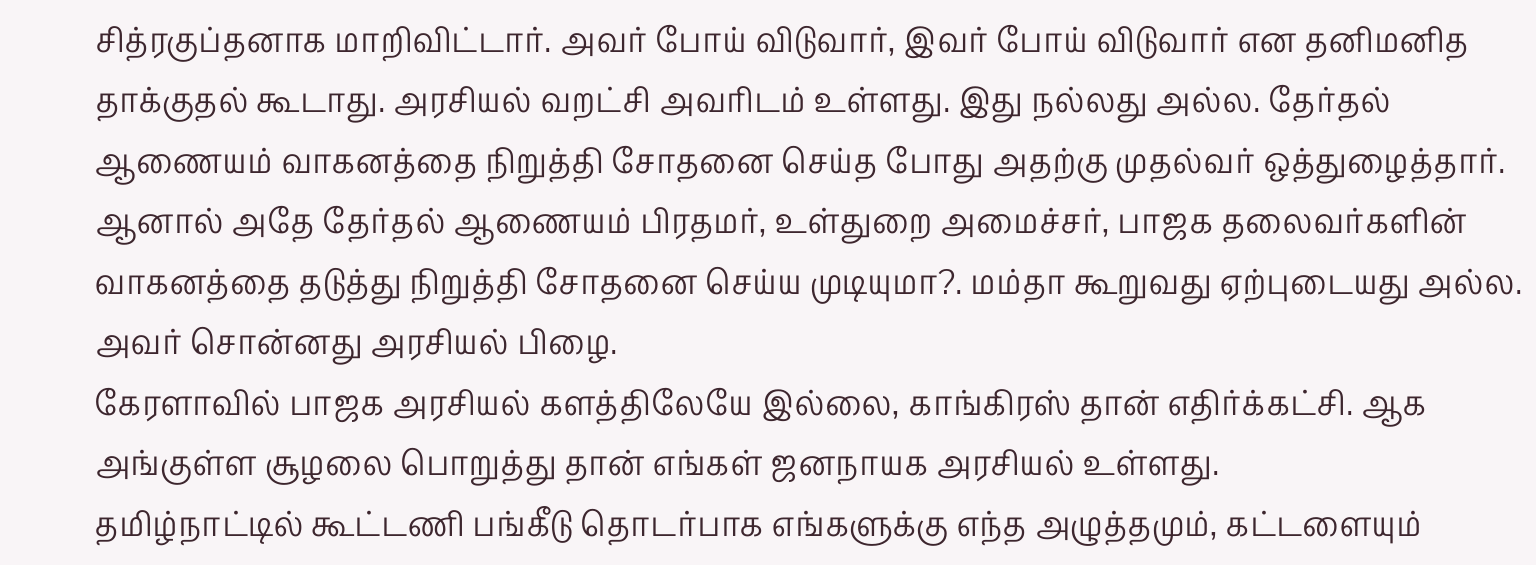சித்ரகுப்தனாக மாறிவிட்டார். அவர் போய் விடுவார், இவர் போய் விடுவார் என தனிமனித தாக்குதல் கூடாது. அரசியல் வறட்சி அவரிடம் உள்ளது. இது நல்லது அல்ல. தேர்தல் ஆணையம் வாகனத்தை நிறுத்தி சோதனை செய்த போது அதற்கு முதல்வர் ஒத்துழைத்தார்.
ஆனால் அதே தேர்தல் ஆணையம் பிரதமர், உள்துறை அமைச்சர், பாஜக தலைவர்களின் வாகனத்தை தடுத்து நிறுத்தி சோதனை செய்ய முடியுமா?. மம்தா கூறுவது ஏற்புடையது அல்ல. அவர் சொன்னது அரசியல் பிழை.
கேரளாவில் பாஜக அரசியல் களத்திலேயே இல்லை, காங்கிரஸ் தான் எதிர்க்கட்சி. ஆக அங்குள்ள சூழலை பொறுத்து தான் எங்கள் ஜனநாயக அரசியல் உள்ளது.
தமிழ்நாட்டில் கூட்டணி பங்கீடு தொடர்பாக எங்களுக்கு எந்த அழுத்தமும், கட்டளையும்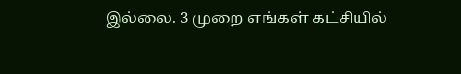இல்லை. 3 முறை எங்கள் கட்சியில்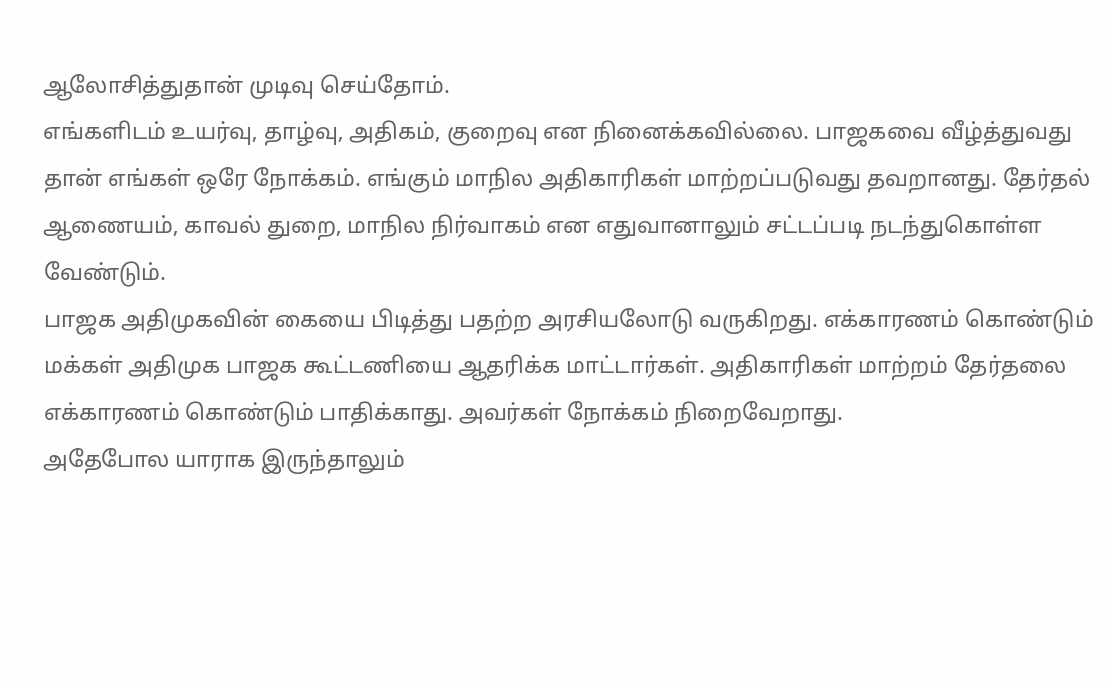ஆலோசித்துதான் முடிவு செய்தோம்.
எங்களிடம் உயர்வு, தாழ்வு, அதிகம், குறைவு என நினைக்கவில்லை. பாஜகவை வீழ்த்துவது தான் எங்கள் ஒரே நோக்கம். எங்கும் மாநில அதிகாரிகள் மாற்றப்படுவது தவறானது. தேர்தல் ஆணையம், காவல் துறை, மாநில நிர்வாகம் என எதுவானாலும் சட்டப்படி நடந்துகொள்ள வேண்டும்.
பாஜக அதிமுகவின் கையை பிடித்து பதற்ற அரசியலோடு வருகிறது. எக்காரணம் கொண்டும் மக்கள் அதிமுக பாஜக கூட்டணியை ஆதரிக்க மாட்டார்கள். அதிகாரிகள் மாற்றம் தேர்தலை எக்காரணம் கொண்டும் பாதிக்காது. அவர்கள் நோக்கம் நிறைவேறாது.
அதேபோல யாராக இருந்தாலும்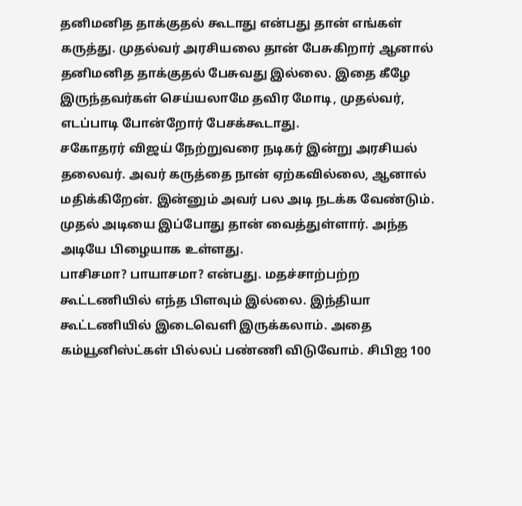தனிமனித தாக்குதல் கூடாது என்பது தான் எங்கள் கருத்து. முதல்வர் அரசியலை தான் பேசுகிறார் ஆனால் தனிமனித தாக்குதல் பேசுவது இல்லை. இதை கீழே இருந்தவர்கள் செய்யலாமே தவிர மோடி, முதல்வர், எடப்பாடி போன்றோர் பேசக்கூடாது.
சகோதரர் விஜய் நேற்றுவரை நடிகர் இன்று அரசியல் தலைவர். அவர் கருத்தை நான் ஏற்கவில்லை, ஆனால் மதிக்கிறேன். இன்னும் அவர் பல அடி நடக்க வேண்டும். முதல் அடியை இப்போது தான் வைத்துள்ளார். அந்த அடியே பிழையாக உள்ளது.
பாசிசமா? பாயாசமா? என்பது. மதச்சாற்பற்ற கூட்டணியில் எந்த பிளவும் இல்லை. இந்தியா கூட்டணியில் இடைவெளி இருக்கலாம். அதை கம்யூனிஸ்ட்கள் பில்லப் பண்ணி விடுவோம். சிபிஐ 100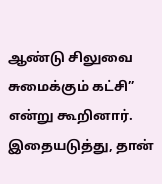ஆண்டு சிலுவை சுமைக்கும் கட்சி” என்று கூறினார்.
இதையடுத்து, தான்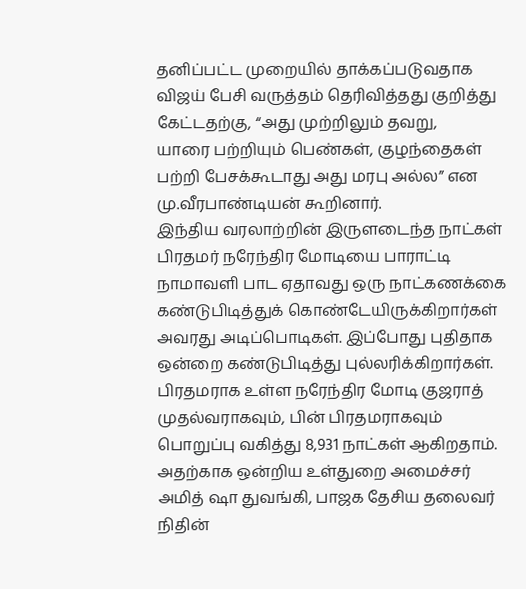தனிப்பட்ட முறையில் தாக்கப்படுவதாக விஜய் பேசி வருத்தம் தெரிவித்தது குறித்து கேட்டதற்கு, “அது முற்றிலும் தவறு,
யாரை பற்றியும் பெண்கள், குழந்தைகள் பற்றி பேசக்கூடாது அது மரபு அல்ல” என மு.வீரபாண்டியன் கூறினார்.
இந்திய வரலாற்றின் இருளடைந்த நாட்கள்
பிரதமர் நரேந்திர மோடியை பாராட்டி நாமாவளி பாட ஏதாவது ஒரு நாட்கணக்கை கண்டுபிடித்துக் கொண்டேயிருக்கிறார்கள் அவரது அடிப்பொடிகள். இப்போது புதிதாக ஒன்றை கண்டுபிடித்து புல்லரிக்கிறார்கள்.
பிரதமராக உள்ள நரேந்திர மோடி குஜராத் முதல்வராகவும், பின் பிரதமராகவும் பொறுப்பு வகித்து 8,931 நாட்கள் ஆகிறதாம். அதற்காக ஒன்றிய உள்துறை அமைச்சர் அமித் ஷா துவங்கி, பாஜக தேசிய தலைவர் நிதின்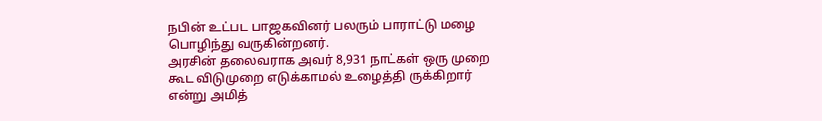நபின் உட்பட பாஜகவினர் பலரும் பாராட்டு மழை பொழிந்து வருகின்றனர்.
அரசின் தலைவராக அவர் 8,931 நாட்கள் ஒரு முறை கூட விடுமுறை எடுக்காமல் உழைத்தி ருக்கிறார் என்று அமித்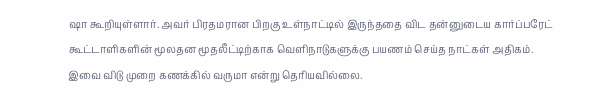ஷா கூறியுள்ளார். அவர் பிரதமரான பிறகு உள்நாட்டில் இருந்ததை விட தன்னுடைய கார்ப்பரேட் கூட்டாளிகளின் மூலதன மூதலீட்டிற்காக வெளிநாடுகளுக்கு பயணம் செய்த நாட்கள் அதிகம். இவை விடு முறை கணக்கில் வருமா என்று தெரியவில்லை.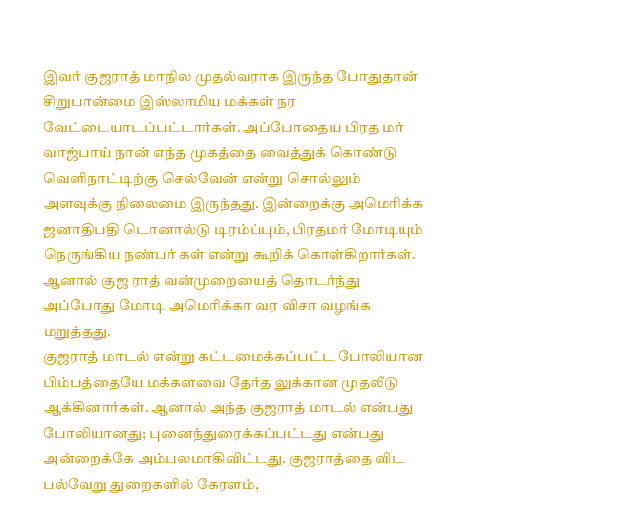இவர் குஜராத் மாநில முதல்வராக இருந்த போதுதான் சிறுபான்மை இஸ்லாமிய மக்கள் நர வேட்டையாடப்பட்டார்கள். அப்போதைய பிரத மர் வாஜ்பாய் நான் எந்த முகத்தை வைத்துக் கொண்டு வெளிநாட்டிற்கு செல்வேன் என்று சொல்லும் அளவுக்கு நிலைமை இருந்தது. இன்றைக்கு அமெரிக்க ஜனாதிபதி டொனால்டு டிரம்ப்பும், பிரதமர் மோடியும் நெருங்கிய நண்பர் கள் என்று கூறிக் கொள்கிறார்கள். ஆனால் குஜ ராத் வன்முறையைத் தொடர்ந்து அப்போது மோடி அமெரிக்கா வர விசா வழங்க மறுத்தது.
குஜராத் மாடல் என்று கட்டமைக்கப்பட்ட போலியான பிம்பத்தையே மக்களவை தேர்த லுக்கான முதலீடு ஆக்கினார்கள். ஆனால் அந்த குஜராத் மாடல் என்பது போலியானது; புனைந்துரைக்கப்பட்டது என்பது அன்றைக்கே அம்பலமாகிவிட்டது. குஜராத்தை விட பல்வேறு துறைகளில் கேரளம்,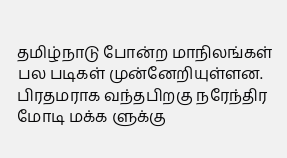தமிழ்நாடு போன்ற மாநிலங்கள் பல படிகள் முன்னேறியுள்ளன.
பிரதமராக வந்தபிறகு நரேந்திர மோடி மக்க ளுக்கு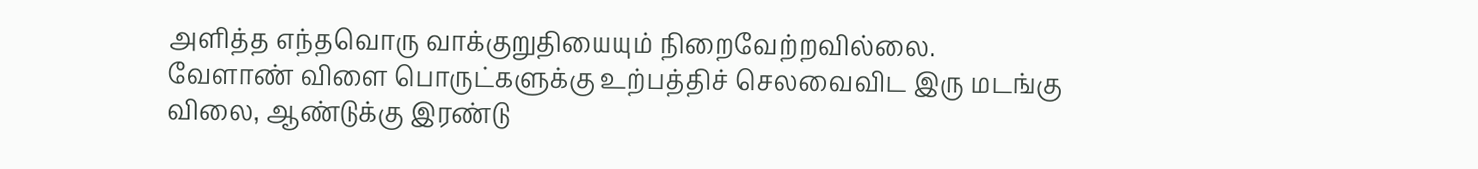அளித்த எந்தவொரு வாக்குறுதியையும் நிறைவேற்றவில்லை. வேளாண் விளை பொருட்களுக்கு உற்பத்திச் செலவைவிட இரு மடங்கு விலை, ஆண்டுக்கு இரண்டு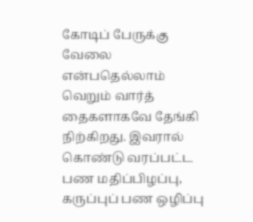கோடிப் பேருக்கு வேலை என்பதெல்லாம் வெறும் வார்த் தைகளாகவே தேங்கி நிற்கிறது. இவரால் கொண்டு வரப்பட்ட பண மதிப்பிழப்பு, கருப்புப் பண ஒழிப்பு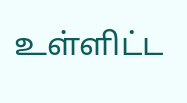உள்ளிட்ட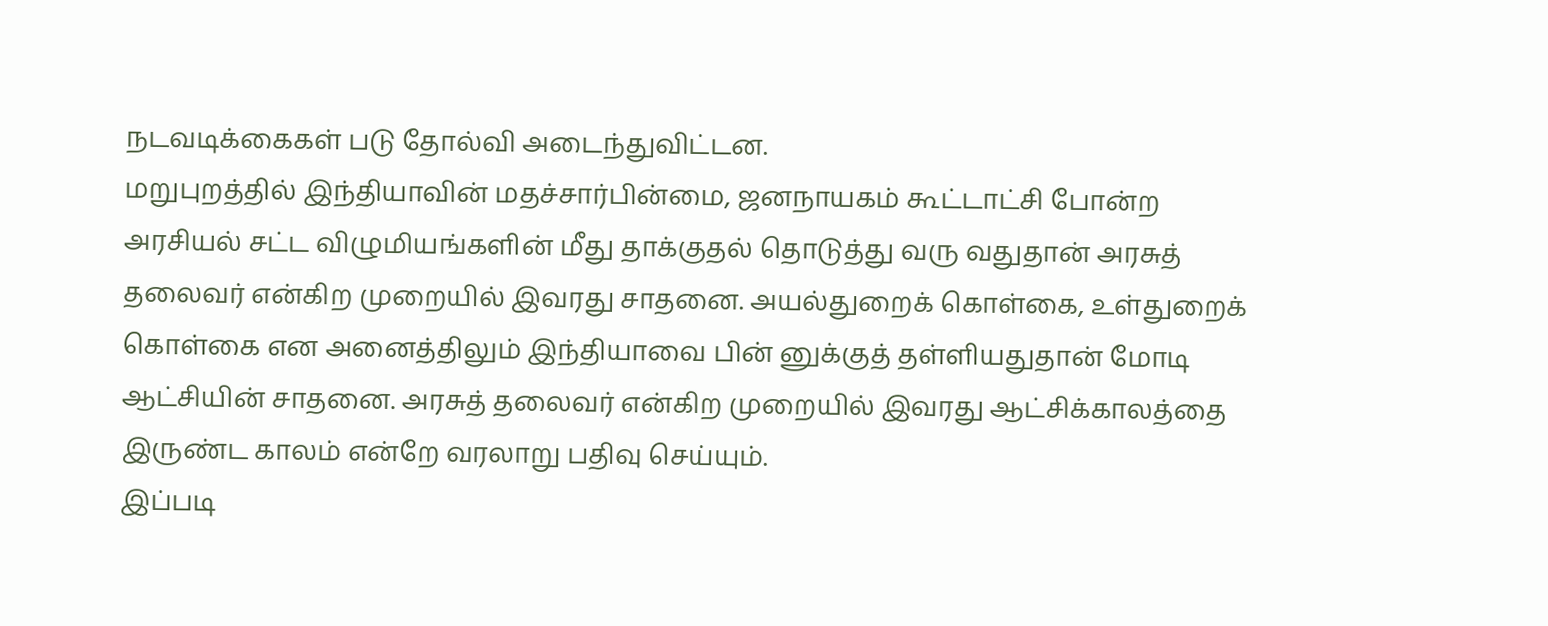நடவடிக்கைகள் படு தோல்வி அடைந்துவிட்டன.
மறுபுறத்தில் இந்தியாவின் மதச்சார்பின்மை, ஜனநாயகம் கூட்டாட்சி போன்ற அரசியல் சட்ட விழுமியங்களின் மீது தாக்குதல் தொடுத்து வரு வதுதான் அரசுத் தலைவர் என்கிற முறையில் இவரது சாதனை. அயல்துறைக் கொள்கை, உள்துறைக் கொள்கை என அனைத்திலும் இந்தியாவை பின் னுக்குத் தள்ளியதுதான் மோடி ஆட்சியின் சாதனை. அரசுத் தலைவர் என்கிற முறையில் இவரது ஆட்சிக்காலத்தை இருண்ட காலம் என்றே வரலாறு பதிவு செய்யும்.
இப்படி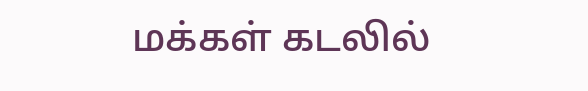மக்கள் கடலில்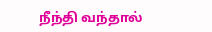நீந்தி வந்தால்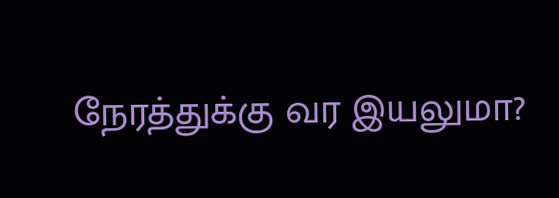நேரத்துக்கு வர இயலுமா?